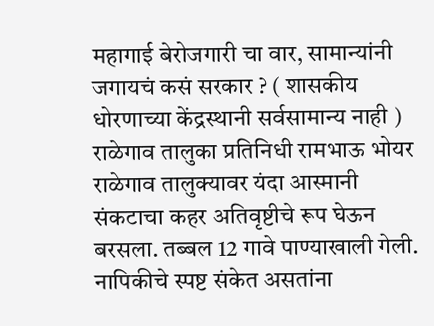महागाई बेरोजगारी चा वार, सामान्यांनी जगायचं कसं सरकार ? ( शासकीय धोरणाच्या केंद्रस्थानी सर्वसामान्य नाही )
राळेगाव तालुका प्रतिनिधी रामभाऊ भोयर राळेगाव तालुक्यावर यंदा आस्मानी संकटाचा कहर अतिवृष्टीचे रूप घेऊन बरसला. तब्बल 12 गावे पाण्याखाली गेली. नापिकीचे स्पष्ट संकेत असतांना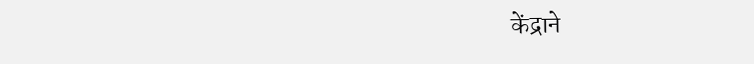केंद्राने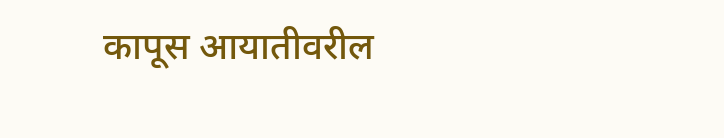कापूस आयातीवरील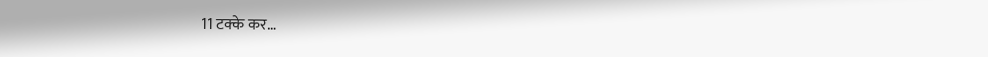11 टक्के कर…